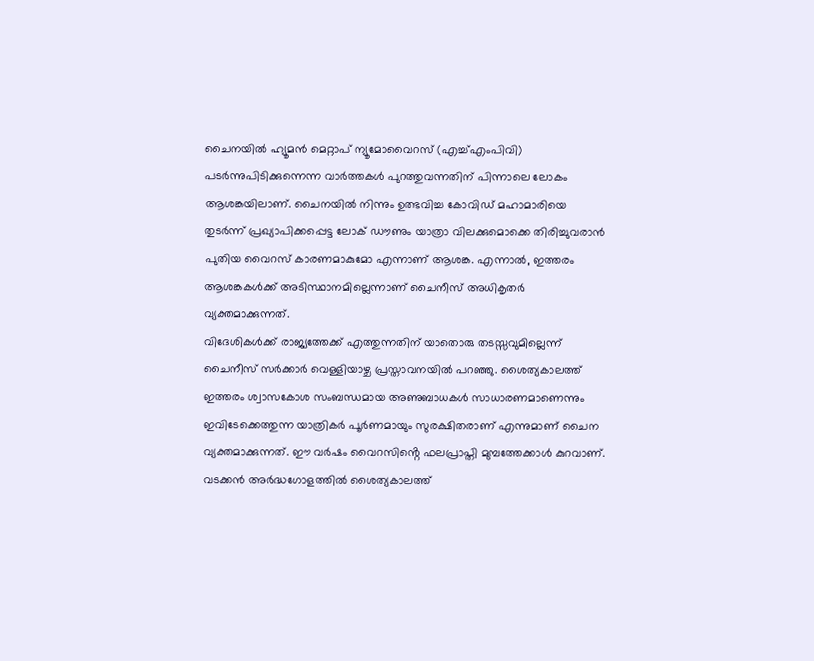ചൈനയിൽ ഹ്യൂമൻ മെറ്റാപ് ന്യൂമോവൈറസ് (എച്ച്എംപിവി) പടർന്നുപിടിക്കുന്നെന്ന വാർത്തകൾ പുറത്തുവന്നതിന് പിന്നാലെ ലോകം ആശങ്കയിലാണ്. ചൈനയിൽ നിന്നും ഉത്ഭവിച്ച കോവിഡ് മഹാമാരിയെ തുടർന്ന് പ്രഖ്യാപിക്കപ്പെട്ട ലോക് ഡൗണും യാത്രാ വിലക്കുമൊക്കെ തിരിച്ചുവരാൻ പുതിയ വൈറസ് കാരണമാകുമോ എന്നാണ് ആശങ്ക. എന്നാൽ, ഇത്തരം ആശങ്കകൾക്ക് അടിസ്ഥാനമില്ലെന്നാണ് ചൈനീസ് അധികൃതർ വ്യക്തമാക്കുന്നത്.
വിദേശികൾക്ക് രാജ്യത്തേക്ക് എത്തുന്നതിന് യാതൊരു തടസ്സവുമില്ലെന്ന് ചൈനീസ് സർക്കാർ വെള്ളിയാഴ്ച പ്രസ്താവനയിൽ പറഞ്ഞു. ശൈത്യകാലത്ത് ഇത്തരം ശ്വാസകോശ സംബന്ധമായ അണുബാധകൾ സാധാരണമാണെന്നും ഇവിടേക്കെത്തുന്ന യാത്രികർ പൂർണമായും സുരക്ഷിതരാണ് എന്നുമാണ് ചൈന വ്യക്തമാക്കുന്നത്. ഈ വർഷം വൈറസിൻ്റെ ഫലപ്രാപ്തി മുമ്പത്തേക്കാൾ കുറവാണ്. വടക്കൻ അർദ്ധഗോളത്തിൽ ശൈത്യകാലത്ത്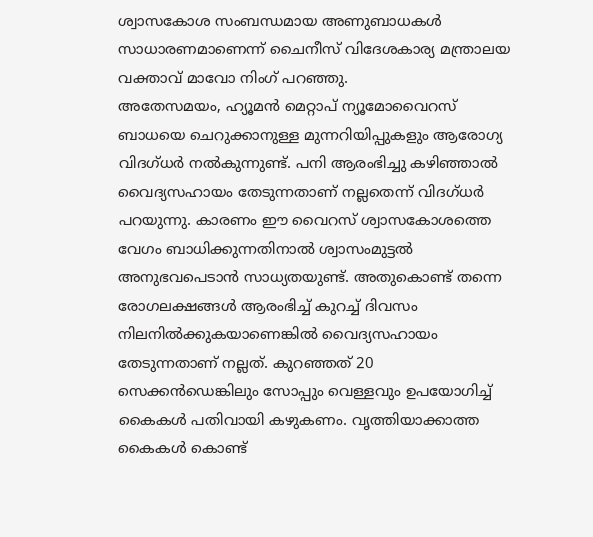ശ്വാസകോശ സംബന്ധമായ അണുബാധകൾ സാധാരണമാണെന്ന് ചൈനീസ് വിദേശകാര്യ മന്ത്രാലയ വക്താവ് മാവോ നിംഗ് പറഞ്ഞു.
അതേസമയം, ഹ്യൂമൻ മെറ്റാപ് ന്യൂമോവൈറസ് ബാധയെ ചെറുക്കാനുള്ള മുന്നറിയിപ്പുകളും ആരോഗ്യ വിദഗ്ധർ നൽകുന്നുണ്ട്. പനി ആരംഭിച്ചു കഴിഞ്ഞാൽ വൈദ്യസഹായം തേടുന്നതാണ് നല്ലതെന്ന് വിദഗ്ധർ പറയുന്നു. കാരണം ഈ വൈറസ് ശ്വാസകോശത്തെ വേഗം ബാധിക്കുന്നതിനാൽ ശ്വാസംമുട്ടൽ അനുഭവപെടാൻ സാധ്യതയുണ്ട്. അതുകൊണ്ട് തന്നെ രോഗലക്ഷങ്ങൾ ആരംഭിച്ച് കുറച്ച് ദിവസം നിലനിൽക്കുകയാണെങ്കിൽ വൈദ്യസഹായം തേടുന്നതാണ് നല്ലത്. കുറഞ്ഞത് 20 സെക്കൻഡെങ്കിലും സോപ്പും വെള്ളവും ഉപയോഗിച്ച് കൈകൾ പതിവായി കഴുകണം. വൃത്തിയാക്കാത്ത കൈകൾ കൊണ്ട്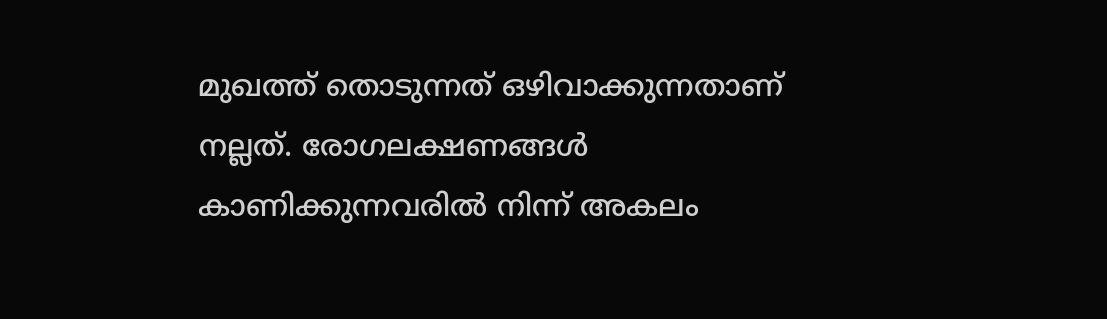മുഖത്ത് തൊടുന്നത് ഒഴിവാക്കുന്നതാണ് നല്ലത്. രോഗലക്ഷണങ്ങൾ കാണിക്കുന്നവരിൽ നിന്ന് അകലം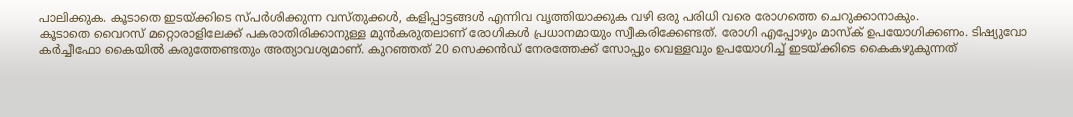പാലിക്കുക. കൂടാതെ ഇടയ്ക്കിടെ സ്പർശിക്കുന്ന വസ്തുക്കൾ, കളിപ്പാട്ടങ്ങൾ എന്നിവ വൃത്തിയാക്കുക വഴി ഒരു പരിധി വരെ രോഗത്തെ ചെറുക്കാനാകും.
കൂടാതെ വൈറസ് മറ്റൊരാളിലേക്ക് പകരാതിരിക്കാനുള്ള മുൻകരുതലാണ് രോഗികൾ പ്രധാനമായും സ്വീകരിക്കേണ്ടത്. രോഗി എപ്പോഴും മാസ്ക് ഉപയോഗിക്കണം. ടിഷ്യുവോ കർച്ചീഫോ കൈയിൽ കരുത്തേണ്ടതും അത്യാവശ്യമാണ്. കുറഞ്ഞത് 20 സെക്കൻഡ് നേരത്തേക്ക് സോപ്പും വെള്ളവും ഉപയോഗിച്ച് ഇടയ്ക്കിടെ കൈകഴുകുന്നത്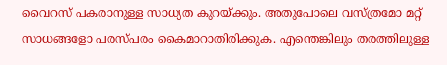വൈറസ് പകരാനുള്ള സാധ്യത കുറയ്ക്കും. അതുപോലെ വസ്ത്രമോ മറ്റ് സാധങ്ങളോ പരസ്പരം കൈമാറാതിരിക്കുക. എന്തെങ്കിലും തരത്തിലുള്ള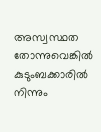അസ്വസ്ഥത തോന്നുവെങ്കിൽ കുടുംബക്കാരിൽ നിന്നും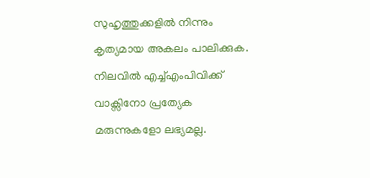സുഹൃത്തുക്കളിൽ നിന്നും കൃത്യമായ അകലം പാലിക്കുക. നിലവിൽ എച്ച്എംപിവിക്ക് വാക്സിനോ പ്രത്യേക മരുന്നുകളോ ലഭ്യമല്ല.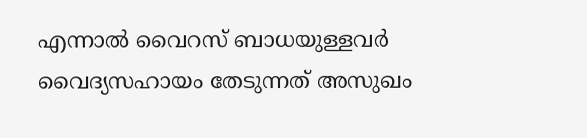എന്നാൽ വൈറസ് ബാധയുള്ളവർ വൈദ്യസഹായം തേടുന്നത് അസുഖം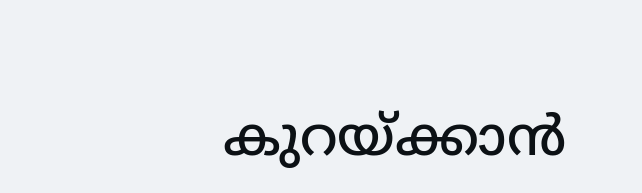കുറയ്ക്കാൻ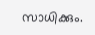സാധിക്കും.